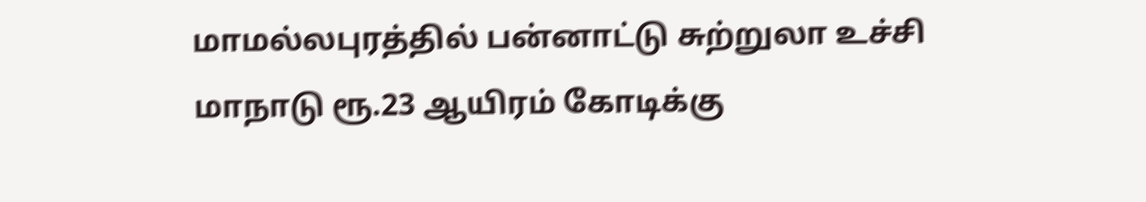மாமல்லபுரத்தில் பன்னாட்டு சுற்றுலா உச்சி மாநாடு ரூ.23 ஆயிரம் கோடிக்கு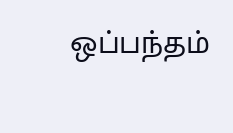ஒப்பந்தம்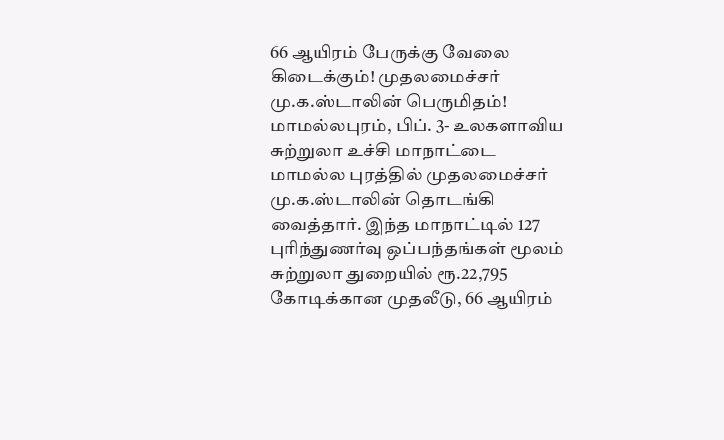66 ஆயிரம் பேருக்கு வேலை கிடைக்கும்! முதலமைச்சர் மு.க.ஸ்டாலின் பெருமிதம்!
மாமல்லபுரம், பிப். 3- உலகளாவிய சுற்றுலா உச்சி மாநாட்டை மாமல்ல புரத்தில் முதலமைச்சர் மு.க.ஸ்டாலின் தொடங்கி வைத்தார். இந்த மாநாட்டில் 127 புரிந்துணர்வு ஒப்பந்தங்கள் மூலம் சுற்றுலா துறையில் ரூ.22,795 கோடிக்கான முதலீடு, 66 ஆயிரம்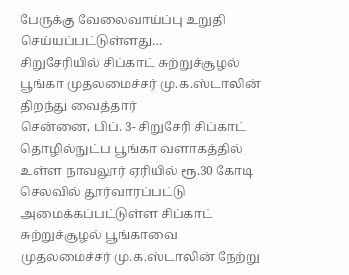பேருக்கு வேலைவாய்ப்பு உறுதி செய்யப்பட்டுள்ளது…
சிறுசேரியில் சிப்காட் சுற்றுச்சூழல் பூங்கா முதலமைச்சர் மு.க.ஸ்டாலின் திறந்து வைத்தார்
சென்னை, பிப். 3- சிறுசேரி சிப்காட் தொழில்நுட்ப பூங்கா வளாகத்தில் உள்ள நாவலூர் ஏரியில் ரூ.30 கோடி செலவில் தூர்வாரப்பட்டு அமைக்கப்பட்டுள்ள சிப்காட் சுற்றுச்சூழல் பூங்காவை முதலமைச்சர் மு.க.ஸ்டாலின் நேற்று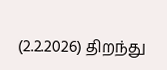(2.2.2026) திறந்து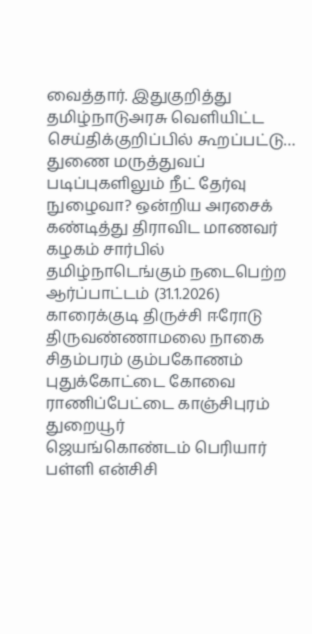வைத்தார். இதுகுறித்து தமிழ்நாடுஅரசு வெளியிட்ட செய்திக்குறிப்பில் கூறப்பட்டு…
துணை மருத்துவப் படிப்புகளிலும் நீட் தேர்வு நுழைவா? ஒன்றிய அரசைக் கண்டித்து திராவிட மாணவர் கழகம் சார்பில் தமிழ்நாடெங்கும் நடைபெற்ற ஆர்ப்பாட்டம் (31.1.2026)
காரைக்குடி திருச்சி ஈரோடு திருவண்ணாமலை நாகை சிதம்பரம் கும்பகோணம் புதுக்கோட்டை கோவை ராணிப்பேட்டை காஞ்சிபுரம் துறையூர்
ஜெயங்கொண்டம் பெரியார் பள்ளி என்சிசி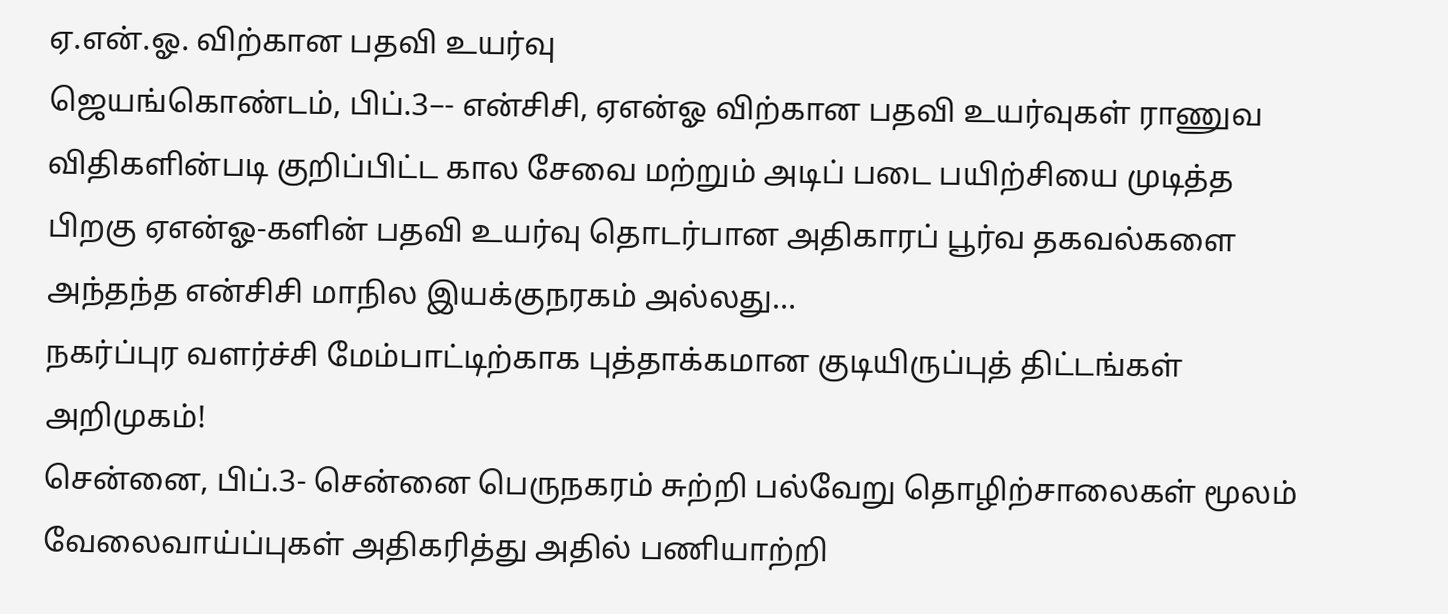ஏ.என்.ஓ. விற்கான பதவி உயர்வு
ஜெயங்கொண்டம், பிப்.3–- என்சிசி, ஏஎன்ஓ விற்கான பதவி உயர்வுகள் ராணுவ விதிகளின்படி குறிப்பிட்ட கால சேவை மற்றும் அடிப் படை பயிற்சியை முடித்த பிறகு ஏஎன்ஓ-களின் பதவி உயர்வு தொடர்பான அதிகாரப் பூர்வ தகவல்களை அந்தந்த என்சிசி மாநில இயக்குநரகம் அல்லது…
நகர்ப்புர வளர்ச்சி மேம்பாட்டிற்காக புத்தாக்கமான குடியிருப்புத் திட்டங்கள் அறிமுகம்!
சென்னை, பிப்.3- சென்னை பெருநகரம் சுற்றி பல்வேறு தொழிற்சாலைகள் மூலம் வேலைவாய்ப்புகள் அதிகரித்து அதில் பணியாற்றி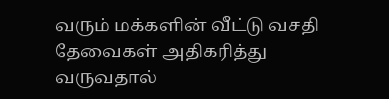வரும் மக்களின் வீட்டு வசதி தேவைகள் அதிகரித்து வருவதால்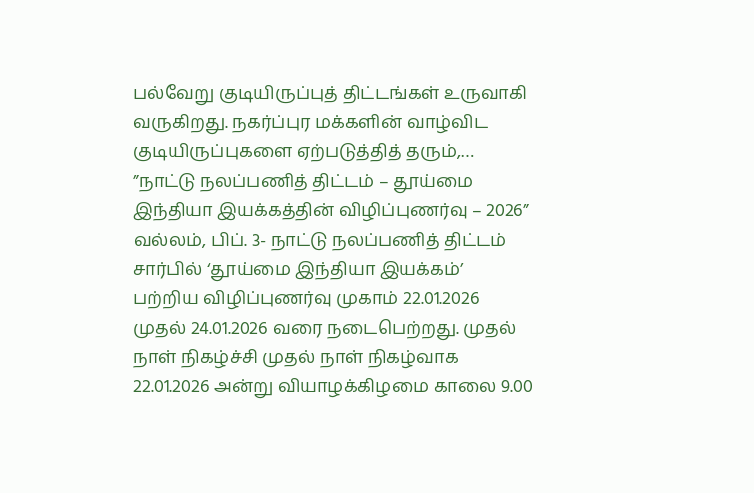பல்வேறு குடியிருப்புத் திட்டங்கள் உருவாகி வருகிறது. நகர்ப்புர மக்களின் வாழ்விட குடியிருப்புகளை ஏற்படுத்தித் தரும்,…
”நாட்டு நலப்பணித் திட்டம் – தூய்மை இந்தியா இயக்கத்தின் விழிப்புணர்வு – 2026”
வல்லம், பிப். 3- நாட்டு நலப்பணித் திட்டம் சார்பில் ‘தூய்மை இந்தியா இயக்கம்’ பற்றிய விழிப்புணர்வு முகாம் 22.01.2026 முதல் 24.01.2026 வரை நடைபெற்றது. முதல் நாள் நிகழ்ச்சி முதல் நாள் நிகழ்வாக 22.01.2026 அன்று வியாழக்கிழமை காலை 9.00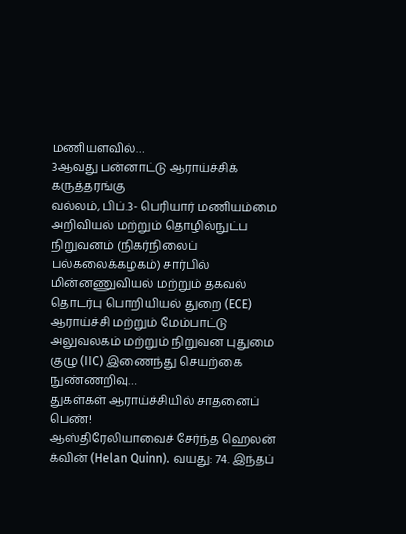மணியளவில்…
3ஆவது பன்னாட்டு ஆராய்ச்சிக் கருத்தரங்கு
வல்லம், பிப்.3- பெரியார் மணியம்மை அறிவியல் மற்றும் தொழில்நுட்ப நிறுவனம் (நிகர்நிலைப் பல்கலைக்கழகம்) சார்பில் மின்னணுவியல் மற்றும் தகவல் தொடர்பு பொறியியல் துறை (ECE) ஆராய்ச்சி மற்றும் மேம்பாட்டு அலுவலகம் மற்றும் நிறுவன புதுமை குழு (IIC) இணைந்து செயற்கை நுண்ணறிவு…
துகள்கள் ஆராய்ச்சியில் சாதனைப் பெண்!
ஆஸ்திரேலியாவைச் சேர்ந்த ஹெலன் க்வின் (Helan Quinn). வயது: 74. இந்தப்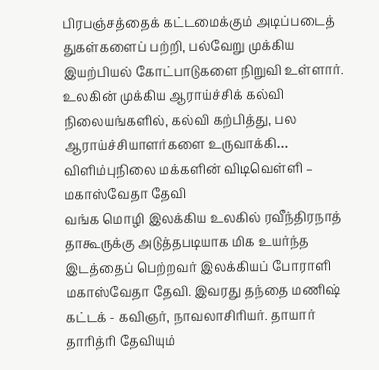பிரபஞ்சத்தைக் கட்டமைக்கும் அடிப்படைத் துகள்களைப் பற்றி, பல்வேறு முக்கிய இயற்பியல் கோட்பாடுகளை நிறுவி உள்ளார். உலகின் முக்கிய ஆராய்ச்சிக் கல்வி நிலையங்களில், கல்வி கற்பித்து, பல ஆராய்ச்சியாளர்களை உருவாக்கி…
விளிம்புநிலை மக்களின் விடிவெள்ளி – மகாஸ்வேதா தேவி
வங்க மொழி இலக்கிய உலகில் ரவீந்திரநாத் தாகூருக்கு அடுத்தபடியாக மிக உயர்ந்த இடத்தைப் பெற்றவர் இலக்கியப் போராளி மகாஸ்வேதா தேவி. இவரது தந்தை மணிஷ் கட்டக் - கவிஞர், நாவலாசிரியர். தாயார் தாரித்ரி தேவியும்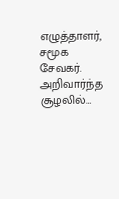எழுத்தாளர், சமூக சேவகர். அறிவார்ந்த சூழலில்…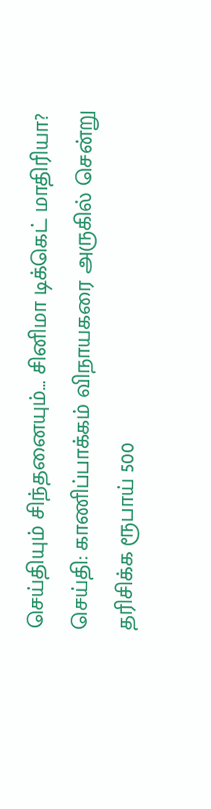செய்தியும் சிந்தனையும்… சினிமா டிக்கெட் மாதிரியா?
செய்தி: காணிப்பாக்கம் விநாயகரை அருகில் சென்று தரிசிக்க ரூபாய் 500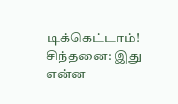டிக்கெட்டாம்! சிந்தனை: இது என்ன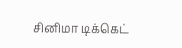சினிமா டிக்கெட்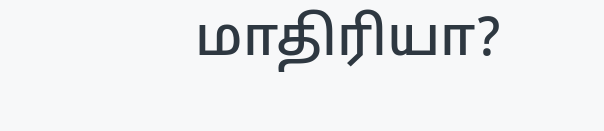மாதிரியா?